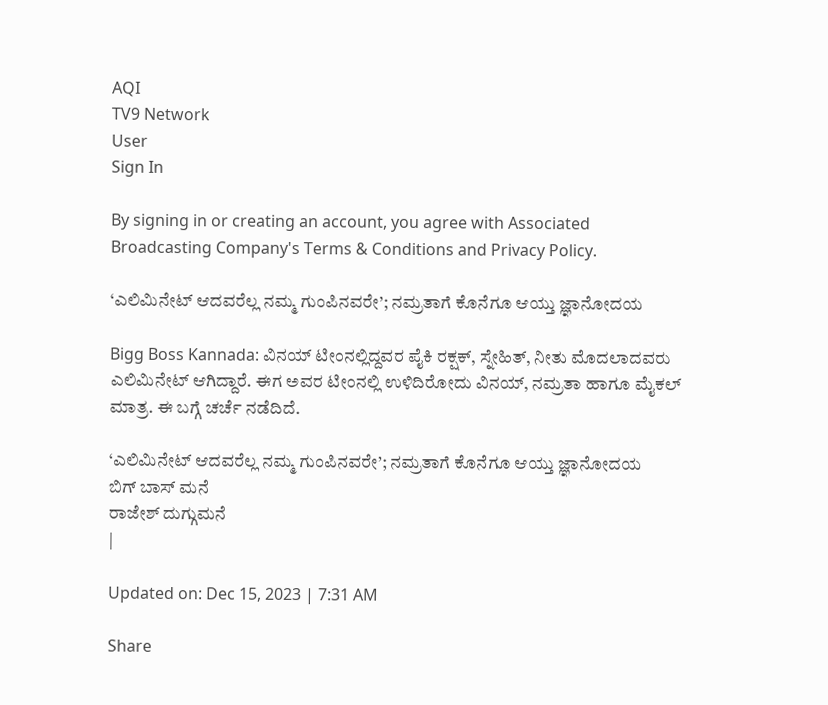AQI
TV9 Network
User
Sign In

By signing in or creating an account, you agree with Associated Broadcasting Company's Terms & Conditions and Privacy Policy.

‘ಎಲಿಮಿನೇಟ್ ಆದವರೆಲ್ಲ ನಮ್ಮ ಗುಂಪಿನವರೇ’; ನಮ್ರತಾಗೆ ಕೊನೆಗೂ ಆಯ್ತು ಜ್ಞಾನೋದಯ

Bigg Boss Kannada: ವಿನಯ್ ಟೀಂನಲ್ಲಿದ್ದವರ ಪೈಕಿ ರಕ್ಷಕ್, ಸ್ನೇಹಿತ್, ನೀತು ಮೊದಲಾದವರು ಎಲಿಮಿನೇಟ್ ಆಗಿದ್ದಾರೆ. ಈಗ ಅವರ ಟೀಂನಲ್ಲಿ ಉಳಿದಿರೋದು ವಿನಯ್, ನಮ್ರತಾ ಹಾಗೂ ಮೈಕಲ್ ಮಾತ್ರ. ಈ ಬಗ್ಗೆ ಚರ್ಚೆ ನಡೆದಿದೆ.

‘ಎಲಿಮಿನೇಟ್ ಆದವರೆಲ್ಲ ನಮ್ಮ ಗುಂಪಿನವರೇ’; ನಮ್ರತಾಗೆ ಕೊನೆಗೂ ಆಯ್ತು ಜ್ಞಾನೋದಯ
ಬಿಗ್ ಬಾಸ್ ಮನೆ
ರಾಜೇಶ್ ದುಗ್ಗುಮನೆ
|

Updated on: Dec 15, 2023 | 7:31 AM

Share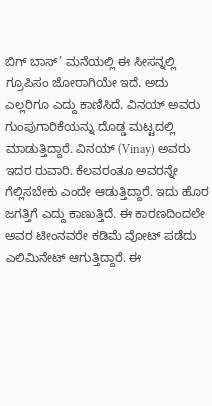ಬಿಗ್ ಬಾಸ್’ ಮನೆಯಲ್ಲಿ ಈ ಸೀಸನ್ನಲ್ಲಿ ಗ್ರೂಪಿಸಂ ಜೋರಾಗಿಯೇ ಇದೆ. ಅದು ಎಲ್ಲರಿಗೂ ಎದ್ದು ಕಾಣಿಸಿದೆ. ವಿನಯ್ ಅವರು ಗುಂಪುಗಾರಿಕೆಯನ್ನು ದೊಡ್ಡ ಮಟ್ಟದಲ್ಲಿ ಮಾಡುತ್ತಿದ್ದಾರೆ. ವಿನಯ್ (Vinay) ಅವರು ಇದರ ರುವಾರಿ. ಕೆಲವರಂತೂ ಅವರನ್ನೇ ಗೆಲ್ಲಿಸಬೇಕು ಎಂದೇ ಆಡುತ್ತಿದ್ದಾರೆ. ಇದು ಹೊರ ಜಗತ್ತಿಗೆ ಎದ್ದು ಕಾಣುತ್ತಿದೆ. ಈ ಕಾರಣದಿಂದಲೇ ಅವರ ಟೀಂನವರೇ ಕಡಿಮೆ ವೋಟ್ ಪಡೆದು ಎಲಿಮಿನೇಟ್ ಆಗುತ್ತಿದ್ದಾರೆ. ಈ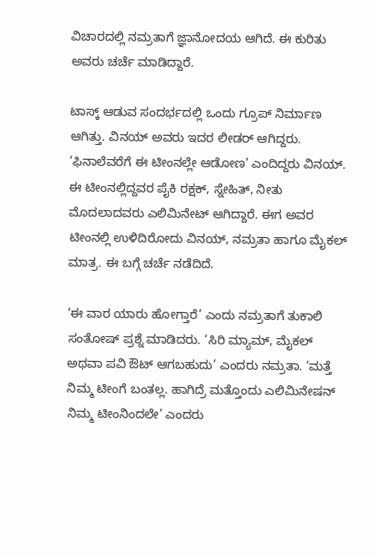ವಿಚಾರದಲ್ಲಿ ನಮ್ರತಾಗೆ ಜ್ಞಾನೋದಯ ಆಗಿದೆ. ಈ ಕುರಿತು ಅವರು ಚರ್ಚೆ ಮಾಡಿದ್ದಾರೆ.

ಟಾಸ್ಕ್ ಆಡುವ ಸಂದರ್ಭದಲ್ಲಿ ಒಂದು ಗ್ರೂಪ್ ನಿರ್ಮಾಣ ಆಗಿತ್ತು. ವಿನಯ್ ಅವರು ಇದರ ಲೀಡರ್ ಆಗಿದ್ದರು. ‘ಫಿನಾಲೆವರೆಗೆ ಈ ಟೀಂನಲ್ಲೇ ಆಡೋಣ’ ಎಂದಿದ್ದರು ವಿನಯ್. ಈ ಟೀಂನಲ್ಲಿದ್ದವರ ಪೈಕಿ ರಕ್ಷಕ್, ಸ್ನೇಹಿತ್, ನೀತು ಮೊದಲಾದವರು ಎಲಿಮಿನೇಟ್ ಆಗಿದ್ದಾರೆ. ಈಗ ಅವರ ಟೀಂನಲ್ಲಿ ಉಳಿದಿರೋದು ವಿನಯ್, ನಮ್ರತಾ ಹಾಗೂ ಮೈಕಲ್ ಮಾತ್ರ. ಈ ಬಗ್ಗೆ ಚರ್ಚೆ ನಡೆದಿದೆ.

‘ಈ ವಾರ ಯಾರು ಹೋಗ್ತಾರೆ’ ಎಂದು ನಮ್ರತಾಗೆ ತುಕಾಲಿ ಸಂತೋಷ್ ಪ್ರಶ್ನೆ ಮಾಡಿದರು. ‘ಸಿರಿ ಮ್ಯಾಮ್, ಮೈಕಲ್ ಅಥವಾ ಪವಿ ಔಟ್ ಆಗಬಹುದು’ ಎಂದರು ನಮ್ರತಾ. ‘ಮತ್ತೆ ನಿಮ್ಮ ಟೀಂಗೆ ಬಂತಲ್ಲ. ಹಾಗಿದ್ರೆ ಮತ್ತೊಂದು ಎಲಿಮಿನೇಷನ್ ನಿಮ್ಮ ಟೀಂನಿಂದಲೇ’ ಎಂದರು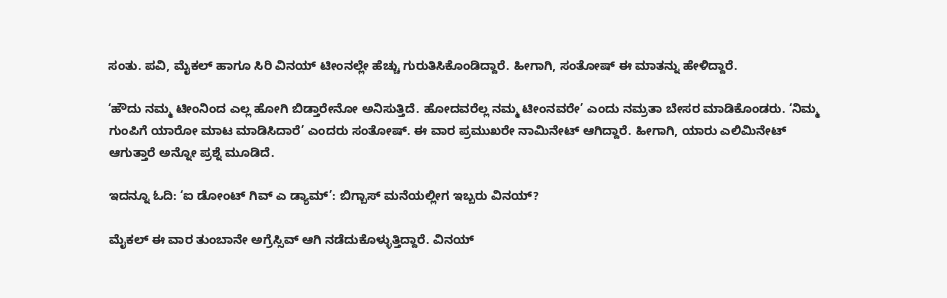ಸಂತು. ಪವಿ, ಮೈಕಲ್ ಹಾಗೂ ಸಿರಿ ವಿನಯ್ ಟೀಂನಲ್ಲೇ ಹೆಚ್ಚು ಗುರುತಿಸಿಕೊಂಡಿದ್ದಾರೆ. ಹೀಗಾಗಿ, ಸಂತೋಷ್ ಈ ಮಾತನ್ನು ಹೇಳಿದ್ದಾರೆ.

‘ಹೌದು ನಮ್ಮ ಟೀಂನಿಂದ ಎಲ್ಲ ಹೋಗಿ ಬಿಡ್ತಾರೇನೋ ಅನಿಸುತ್ತಿದೆ. ಹೋದವರೆಲ್ಲ ನಮ್ಮ ಟೀಂನವರೇ’ ಎಂದು ನಮ್ರತಾ ಬೇಸರ ಮಾಡಿಕೊಂಡರು. ‘ನಿಮ್ಮ ಗುಂಪಿಗೆ ಯಾರೋ ಮಾಟ ಮಾಡಿಸಿದಾರೆ’ ಎಂದರು ಸಂತೋಷ್. ಈ ವಾರ ಪ್ರಮುಖರೇ ನಾಮಿನೇಟ್ ಆಗಿದ್ದಾರೆ. ಹೀಗಾಗಿ, ಯಾರು ಎಲಿಮಿನೇಟ್ ಆಗುತ್ತಾರೆ ಅನ್ನೋ ಪ್ರಶ್ನೆ ಮೂಡಿದೆ.

ಇದನ್ನೂ ಓದಿ: ‘ಐ ಡೋಂಟ್ ಗಿವ್ ಎ ಡ್ಯಾಮ್’: ಬಿಗ್ಬಾಸ್ ಮನೆಯಲ್ಲೀಗ ಇಬ್ಬರು ವಿನಯ್?

ಮೈಕಲ್ ಈ ವಾರ ತುಂಬಾನೇ ಅಗ್ರೆಸ್ಸಿವ್ ಆಗಿ ನಡೆದುಕೊಳ್ಳುತ್ತಿದ್ದಾರೆ. ವಿನಯ್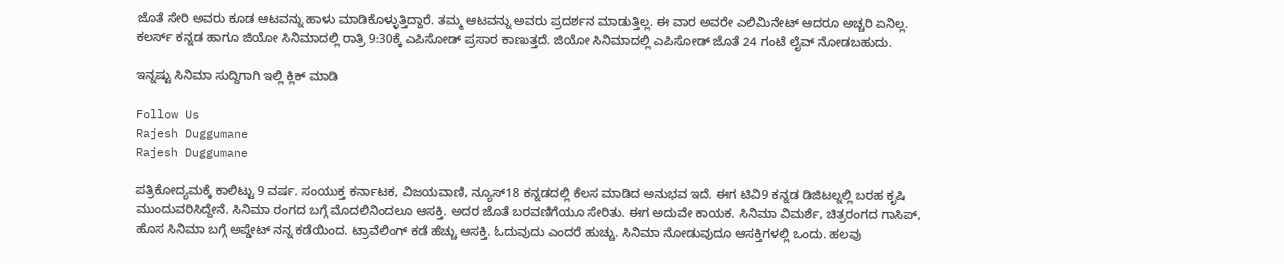ಜೊತೆ ಸೇರಿ ಅವರು ಕೂಡ ಆಟವನ್ನು ಹಾಳು ಮಾಡಿಕೊಳ್ಳುತ್ತಿದ್ದಾರೆ. ತಮ್ಮ ಆಟವನ್ನು ಅವರು ಪ್ರದರ್ಶನ ಮಾಡುತ್ತಿಲ್ಲ. ಈ ವಾರ ಅವರೇ ಎಲಿಮಿನೇಟ್ ಆದರೂ ಅಚ್ಚರಿ ಏನಿಲ್ಲ. ಕಲರ್ಸ್ ಕನ್ನಡ ಹಾಗೂ ಜಿಯೋ ಸಿನಿಮಾದಲ್ಲಿ ರಾತ್ರಿ 9:30ಕ್ಕೆ ಎಪಿಸೋಡ್ ಪ್ರಸಾರ ಕಾಣುತ್ತದೆ. ಜಿಯೋ ಸಿನಿಮಾದಲ್ಲಿ ಎಪಿಸೋಡ್ ಜೊತೆ 24 ಗಂಟೆ ಲೈವ್ ನೋಡಬಹುದು.

ಇನ್ನಷ್ಟು ಸಿನಿಮಾ ಸುದ್ದಿಗಾಗಿ ಇಲ್ಲಿ ಕ್ಲಿಕ್ ಮಾಡಿ

Follow Us
Rajesh Duggumane
Rajesh Duggumane

ಪತ್ರಿಕೋದ್ಯಮಕ್ಕೆ ಕಾಲಿಟ್ಟು 9 ವರ್ಷ. ಸಂಯುಕ್ತ ಕರ್ನಾಟಕ, ವಿಜಯವಾಣಿ, ನ್ಯೂಸ್18 ಕನ್ನಡದಲ್ಲಿ ಕೆಲಸ ಮಾಡಿದ ಅನುಭವ ಇದೆ. ಈಗ ಟಿವಿ9 ಕನ್ನಡ ಡಿಜಿಟಲ್ನಲ್ಲಿ ಬರಹ ಕೃಷಿ ಮುಂದುವರಿಸಿದ್ದೇನೆ. ಸಿನಿಮಾ ರಂಗದ ಬಗ್ಗೆ ಮೊದಲಿನಿಂದಲೂ ಆಸಕ್ತಿ. ಅದರ ಜೊತೆ ಬರವಣಿಗೆಯೂ ಸೇರಿತು. ಈಗ ಅದುವೇ ಕಾಯಕ. ಸಿನಿಮಾ ವಿಮರ್ಶೆ, ಚಿತ್ರರಂಗದ ಗಾಸಿಪ್, ಹೊಸ ಸಿನಿಮಾ ಬಗ್ಗೆ ಅಪ್ಡೇಟ್ ನನ್ನ ಕಡೆಯಿಂದ. ಟ್ರಾವೆಲಿಂಗ್ ಕಡೆ ಹೆಚ್ಚು ಆಸಕ್ತಿ. ಓದುವುದು ಎಂದರೆ ಹುಚ್ಚು. ಸಿನಿಮಾ ನೋಡುವುದೂ ಆಸಕ್ತಿಗಳಲ್ಲಿ ಒಂದು. ಹಲವು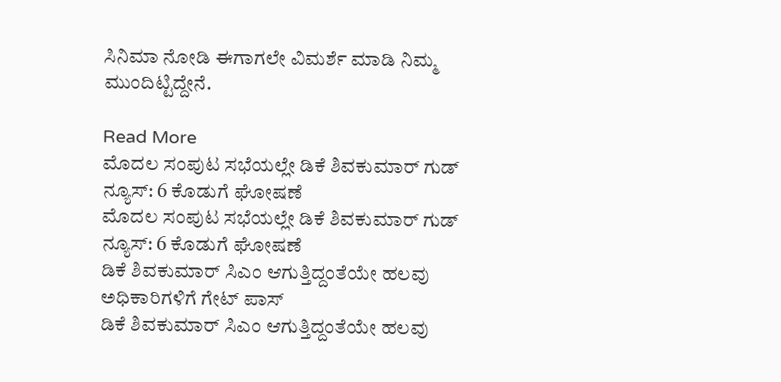ಸಿನಿಮಾ ನೋಡಿ ಈಗಾಗಲೇ ವಿಮರ್ಶೆ ಮಾಡಿ ನಿಮ್ಮ ಮುಂದಿಟ್ಟಿದ್ದೇನೆ.

Read More
ಮೊದಲ ಸಂಪುಟ ಸಭೆಯಲ್ಲೇ ಡಿಕೆ ಶಿವಕುಮಾರ್ ಗುಡ್ ನ್ಯೂಸ್: 6 ಕೊಡುಗೆ ಘೋಷಣೆ
ಮೊದಲ ಸಂಪುಟ ಸಭೆಯಲ್ಲೇ ಡಿಕೆ ಶಿವಕುಮಾರ್ ಗುಡ್ ನ್ಯೂಸ್: 6 ಕೊಡುಗೆ ಘೋಷಣೆ
ಡಿಕೆ ಶಿವಕುಮಾರ್ ಸಿಎಂ ಆಗುತ್ತಿದ್ದಂತೆಯೇ ಹಲವು ಅಧಿಕಾರಿಗಳಿಗೆ ಗೇಟ್ ಪಾಸ್
ಡಿಕೆ ಶಿವಕುಮಾರ್ ಸಿಎಂ ಆಗುತ್ತಿದ್ದಂತೆಯೇ ಹಲವು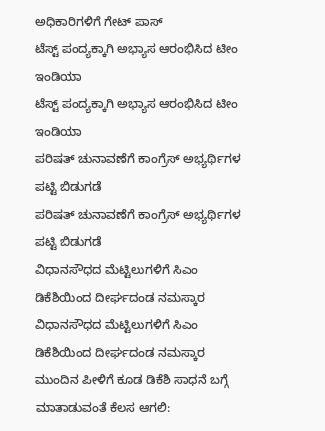ಅಧಿಕಾರಿಗಳಿಗೆ ಗೇಟ್ ಪಾಸ್
ಟೆಸ್ಟ್ ಪಂದ್ಯಕ್ಕಾಗಿ ಅಭ್ಯಾಸ ಆರಂಭಿಸಿದ ಟೀಂ ಇಂಡಿಯಾ
ಟೆಸ್ಟ್ ಪಂದ್ಯಕ್ಕಾಗಿ ಅಭ್ಯಾಸ ಆರಂಭಿಸಿದ ಟೀಂ ಇಂಡಿಯಾ
ಪರಿಷತ್ ಚುನಾವಣೆಗೆ ಕಾಂಗ್ರೆಸ್ ಅಭ್ಯರ್ಥಿಗಳ ಪಟ್ಟಿ ಬಿಡುಗಡೆ
ಪರಿಷತ್ ಚುನಾವಣೆಗೆ ಕಾಂಗ್ರೆಸ್ ಅಭ್ಯರ್ಥಿಗಳ ಪಟ್ಟಿ ಬಿಡುಗಡೆ
ವಿಧಾನಸೌಧದ ಮೆಟ್ಟಿಲುಗಳಿಗೆ ಸಿಎಂ ಡಿಕೆಶಿಯಿಂದ ದೀರ್ಘದಂಡ ನಮಸ್ಕಾರ
ವಿಧಾನಸೌಧದ ಮೆಟ್ಟಿಲುಗಳಿಗೆ ಸಿಎಂ ಡಿಕೆಶಿಯಿಂದ ದೀರ್ಘದಂಡ ನಮಸ್ಕಾರ
ಮುಂದಿನ ಪೀಳಿಗೆ ಕೂಡ ಡಿಕೆಶಿ ಸಾಧನೆ ಬಗ್ಗೆ ಮಾತಾಡುವಂತೆ ಕೆಲಸ ಆಗಲಿ: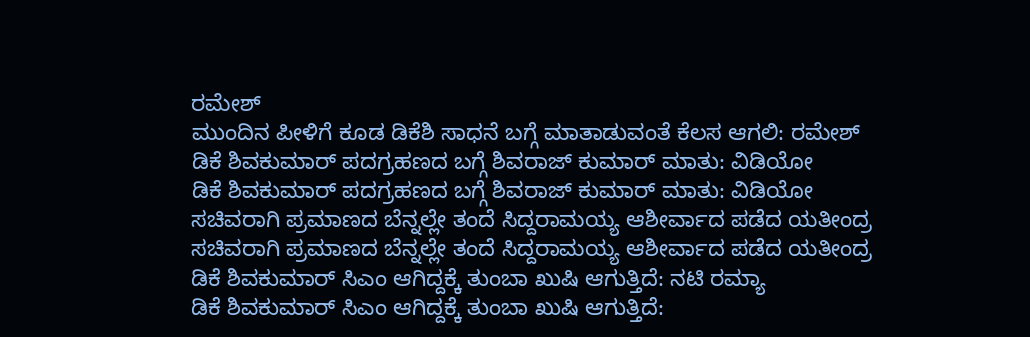ರಮೇಶ್
ಮುಂದಿನ ಪೀಳಿಗೆ ಕೂಡ ಡಿಕೆಶಿ ಸಾಧನೆ ಬಗ್ಗೆ ಮಾತಾಡುವಂತೆ ಕೆಲಸ ಆಗಲಿ: ರಮೇಶ್
ಡಿಕೆ ಶಿವಕುಮಾರ್ ಪದಗ್ರಹಣದ ಬಗ್ಗೆ ಶಿವರಾಜ್ ಕುಮಾರ್ ಮಾತು: ವಿಡಿಯೋ
ಡಿಕೆ ಶಿವಕುಮಾರ್ ಪದಗ್ರಹಣದ ಬಗ್ಗೆ ಶಿವರಾಜ್ ಕುಮಾರ್ ಮಾತು: ವಿಡಿಯೋ
ಸಚಿವರಾಗಿ ಪ್ರಮಾಣದ ಬೆನ್ನಲ್ಲೇ ತಂದೆ ಸಿದ್ದರಾಮಯ್ಯ ಆಶೀರ್ವಾದ ಪಡೆದ ಯತೀಂದ್ರ
ಸಚಿವರಾಗಿ ಪ್ರಮಾಣದ ಬೆನ್ನಲ್ಲೇ ತಂದೆ ಸಿದ್ದರಾಮಯ್ಯ ಆಶೀರ್ವಾದ ಪಡೆದ ಯತೀಂದ್ರ
ಡಿಕೆ ಶಿವಕುಮಾರ್ ಸಿಎಂ ಆಗಿದ್ದಕ್ಕೆ ತುಂಬಾ ಖುಷಿ ಆಗುತ್ತಿದೆ: ನಟಿ ರಮ್ಯಾ
ಡಿಕೆ ಶಿವಕುಮಾರ್ ಸಿಎಂ ಆಗಿದ್ದಕ್ಕೆ ತುಂಬಾ ಖುಷಿ ಆಗುತ್ತಿದೆ: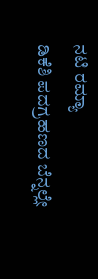ನಟಿ ರಮ್ಯಾ
ಡಿಕೆಶಿ ಪದಗ್ರಹಣದ ಬೆನ್ನಲ್ಲೇ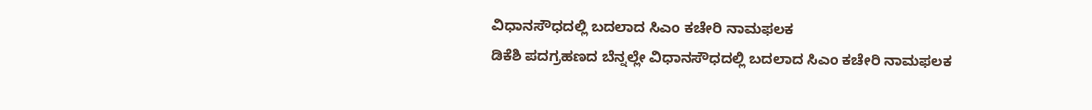ವಿಧಾನಸೌಧದಲ್ಲಿ ಬದಲಾದ ಸಿಎಂ ಕಚೇರಿ ನಾಮಫಲಕ
ಡಿಕೆಶಿ ಪದಗ್ರಹಣದ ಬೆನ್ನಲ್ಲೇ ವಿಧಾನಸೌಧದಲ್ಲಿ ಬದಲಾದ ಸಿಎಂ ಕಚೇರಿ ನಾಮಫಲಕ